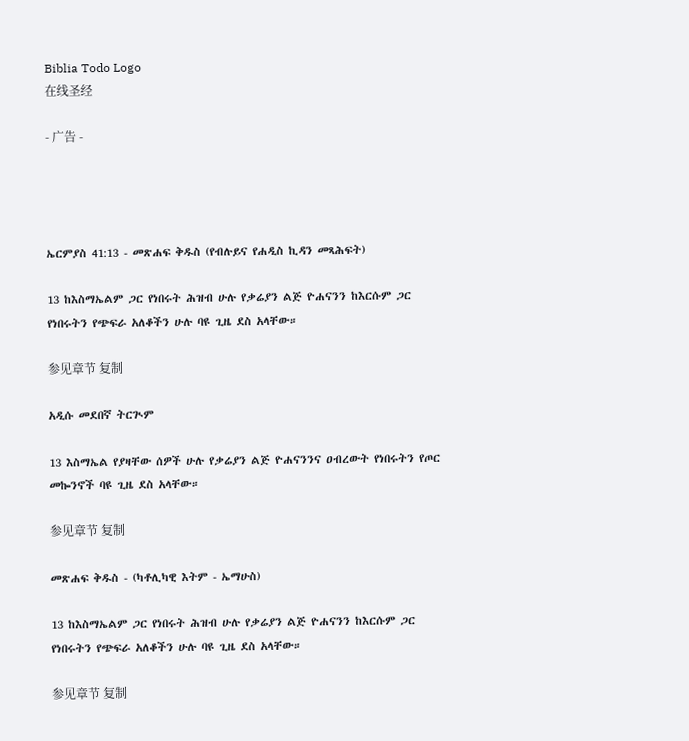Biblia Todo Logo
在线圣经

- 广告 -




ኤርምያስ 41:13 - መጽሐፍ ቅዱስ (የብሉይና የሐዲስ ኪዳን መጻሕፍት)

13 ከእስማኤልም ጋር የነበሩት ሕዝብ ሁሉ የቃሬያን ልጅ ዮሐናንን ከእርሱም ጋር የነበሩትን የጭፍራ አለቆችን ሁሉ ባዩ ጊዜ ደስ አላቸው።

参见章节 复制

አዲሱ መደበኛ ትርጒም

13 እስማኤል የያዛቸው ሰዎች ሁሉ የቃሬያን ልጅ ዮሐናንንና ዐብረውት የነበሩትን የጦር መኰንኖች ባዩ ጊዜ ደስ አላቸው።

参见章节 复制

መጽሐፍ ቅዱስ - (ካቶሊካዊ እትም - ኤማሁስ)

13 ከእስማኤልም ጋር የነበሩት ሕዝብ ሁሉ የቃሬያን ልጅ ዮሐናንን ከእርሱም ጋር የነበሩትን የጭፍራ አለቆችን ሁሉ ባዩ ጊዜ ደስ አላቸው።

参见章节 复制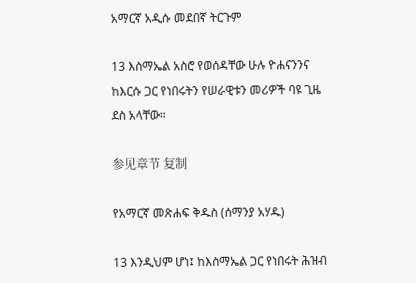አማርኛ አዲሱ መደበኛ ትርጉም

13 እስማኤል አስሮ የወሰዳቸው ሁሉ ዮሐናንንና ከእርሱ ጋር የነበሩትን የሠራዊቱን መሪዎች ባዩ ጊዜ ደስ አላቸው።

参见章节 复制

የአማርኛ መጽሐፍ ቅዱስ (ሰማንያ አሃዱ)

13 እንዲህም ሆነ፤ ከእስማኤል ጋር የነበሩት ሕዝብ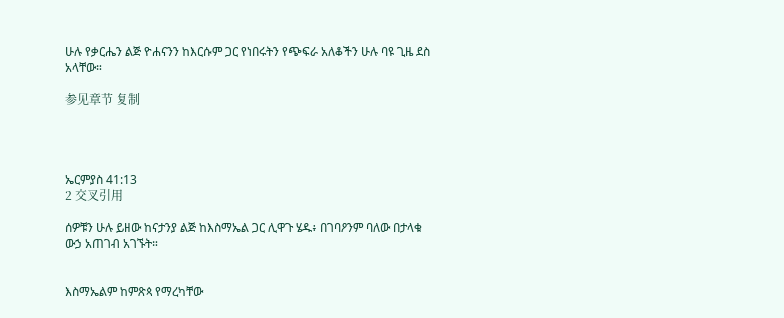ሁሉ የቃርሔን ልጅ ዮሐናንን ከእርሱም ጋር የነበሩትን የጭፍራ አለቆችን ሁሉ ባዩ ጊዜ ደስ አላቸው።

参见章节 复制




ኤርምያስ 41:13
2 交叉引用

ሰዎቹን ሁሉ ይዘው ከናታንያ ልጅ ከእስማኤል ጋር ሊዋጉ ሄዱ፥ በገባዖንም ባለው በታላቁ ውኃ አጠገብ አገኙት።


እስማኤልም ከምጽጳ የማረካቸው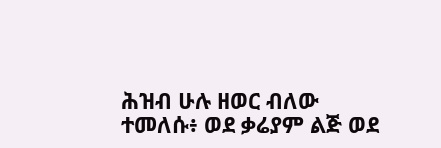ሕዝብ ሁሉ ዘወር ብለው ተመለሱ፥ ወደ ቃሬያም ልጅ ወደ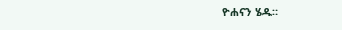ዮሐናን ሄዱ።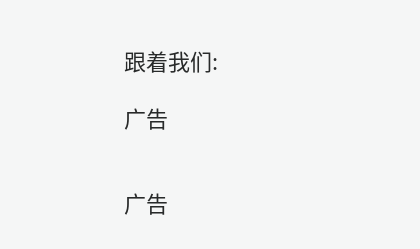跟着我们:

广告


广告